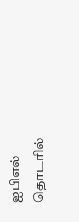ஐபிஎல் தொடரில்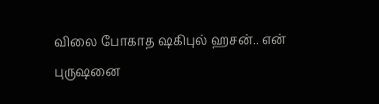விலை போகாத ஷகிபுல் ஹசன்.. என் புருஷனை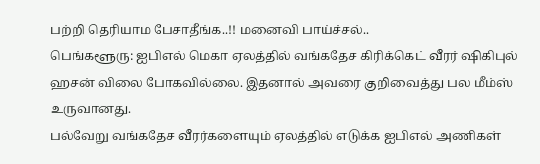பற்றி தெரியாம பேசாதீங்க..!! மனைவி பாய்ச்சல்..
பெங்களூரு: ஐபிஎல் மெகா ஏலத்தில் வங்கதேச கிரிக்கெட் வீரர் ஷிகிபுல் ஹசன் விலை போகவில்லை. இதனால் அவரை குறிவைத்து பல மீம்ஸ் உருவானது.
பல்வேறு வங்கதேச வீரர்களையும் ஏலத்தில் எடுக்க ஐபிஎல் அணிகள்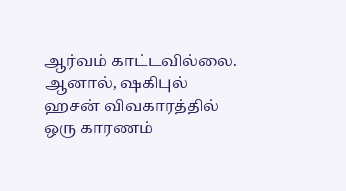ஆர்வம் காட்டவில்லை. ஆனால், ஷகிபுல் ஹசன் விவகாரத்தில் ஒரு காரணம்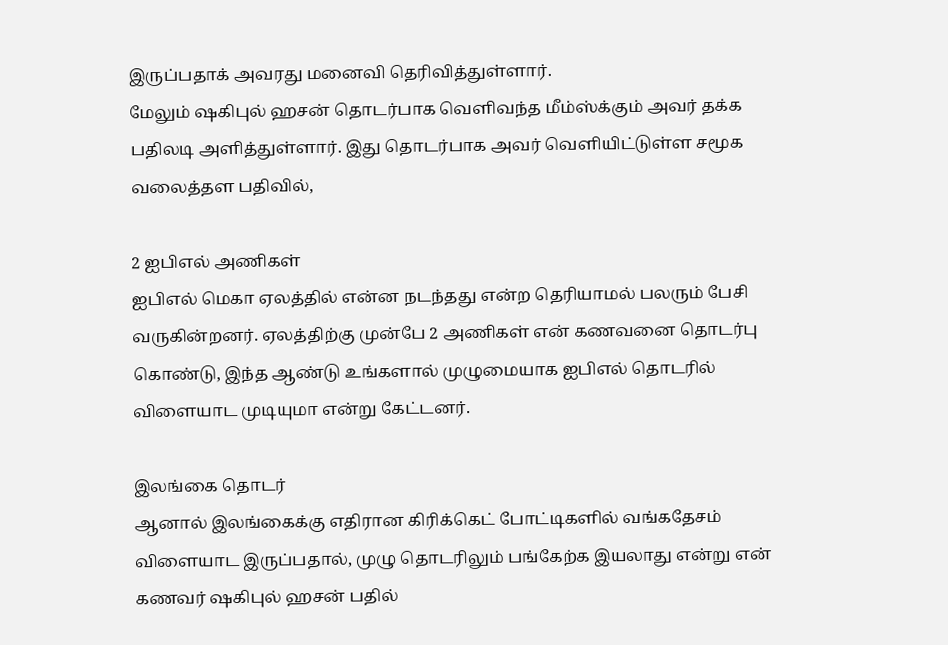இருப்பதாக் அவரது மனைவி தெரிவித்துள்ளார்.
மேலும் ஷகிபுல் ஹசன் தொடர்பாக வெளிவந்த மீம்ஸ்க்கும் அவர் தக்க பதிலடி அளித்துள்ளார். இது தொடர்பாக அவர் வெளியிட்டுள்ள சமூக வலைத்தள பதிவில்,

2 ஐபிஎல் அணிகள்
ஐபிஎல் மெகா ஏலத்தில் என்ன நடந்தது என்ற தெரியாமல் பலரும் பேசி வருகின்றனர். ஏலத்திற்கு முன்பே 2 அணிகள் என் கணவனை தொடர்பு கொண்டு, இந்த ஆண்டு உங்களால் முழுமையாக ஐபிஎல் தொடரில் விளையாட முடியுமா என்று கேட்டனர்.

இலங்கை தொடர்
ஆனால் இலங்கைக்கு எதிரான கிரிக்கெட் போட்டிகளில் வங்கதேசம் விளையாட இருப்பதால், முழு தொடரிலும் பங்கேற்க இயலாது என்று என் கணவர் ஷகிபுல் ஹசன் பதில்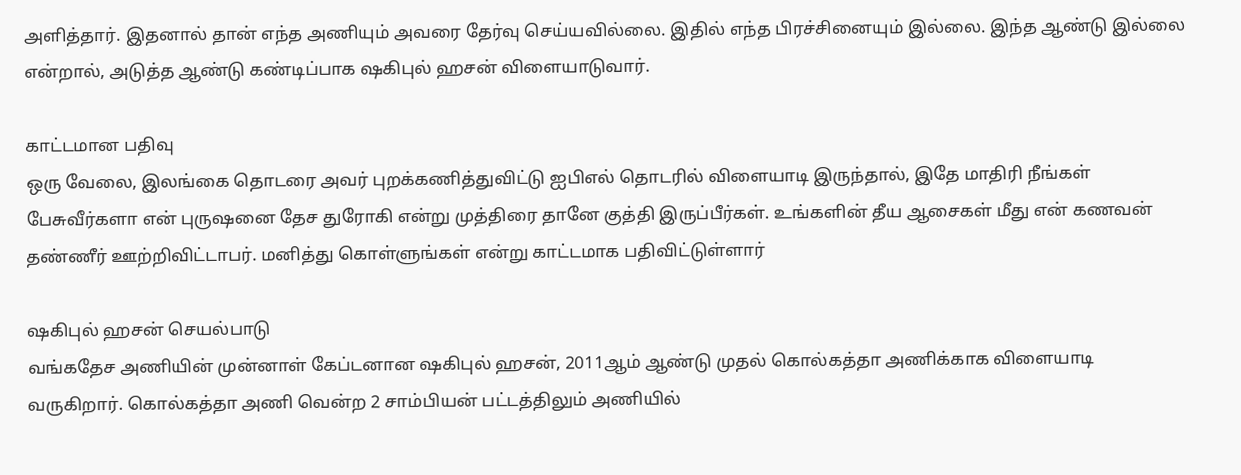அளித்தார். இதனால் தான் எந்த அணியும் அவரை தேர்வு செய்யவில்லை. இதில் எந்த பிரச்சினையும் இல்லை. இந்த ஆண்டு இல்லை என்றால், அடுத்த ஆண்டு கண்டிப்பாக ஷகிபுல் ஹசன் விளையாடுவார்.

காட்டமான பதிவு
ஒரு வேலை, இலங்கை தொடரை அவர் புறக்கணித்துவிட்டு ஐபிஎல் தொடரில் விளையாடி இருந்தால், இதே மாதிரி நீங்கள் பேசுவீர்களா என் புருஷனை தேச துரோகி என்று முத்திரை தானே குத்தி இருப்பீர்கள். உங்களின் தீய ஆசைகள் மீது என் கணவன் தண்ணீர் ஊற்றிவிட்டாபர். மனித்து கொள்ளுங்கள் என்று காட்டமாக பதிவிட்டுள்ளார்

ஷகிபுல் ஹசன் செயல்பாடு
வங்கதேச அணியின் முன்னாள் கேப்டனான ஷகிபுல் ஹசன், 2011ஆம் ஆண்டு முதல் கொல்கத்தா அணிக்காக விளையாடி வருகிறார். கொல்கத்தா அணி வென்ற 2 சாம்பியன் பட்டத்திலும் அணியில்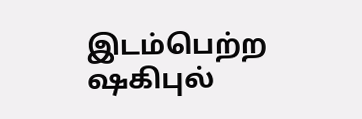இடம்பெற்ற ஷகிபுல்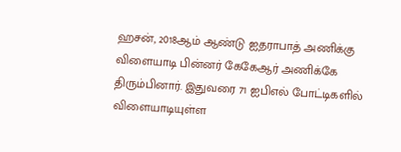ஹசன், 2018ஆம் ஆண்டு ஐதராபாத் அணிக்கு விளையாடி பின்னர் கேகேஆர் அணிக்கே திரும்பினார். இதுவரை 71 ஐபிஎல் போட்டிகளில் விளையாடியுள்ள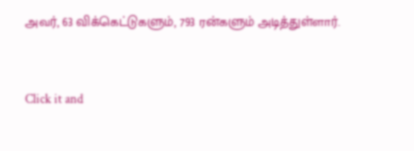அவர், 63 விக்கெட்டுகளும், 793 ரன்களும் அடித்துள்ளார்.


Click it and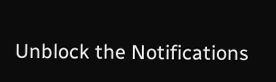Unblock the Notifications